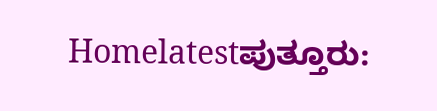Homelatestಪುತ್ತೂರು: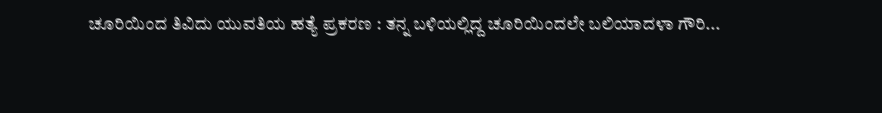ಚೂರಿಯಿಂದ ತಿವಿದು ಯುವತಿಯ ಹತ್ಯೆ ಪ್ರಕರಣ : ತನ್ನ ಬಳಿಯಲ್ಲಿದ್ದ ಚೂರಿಯಿಂದಲೇ ಬಲಿಯಾದಳಾ ಗೌರಿ...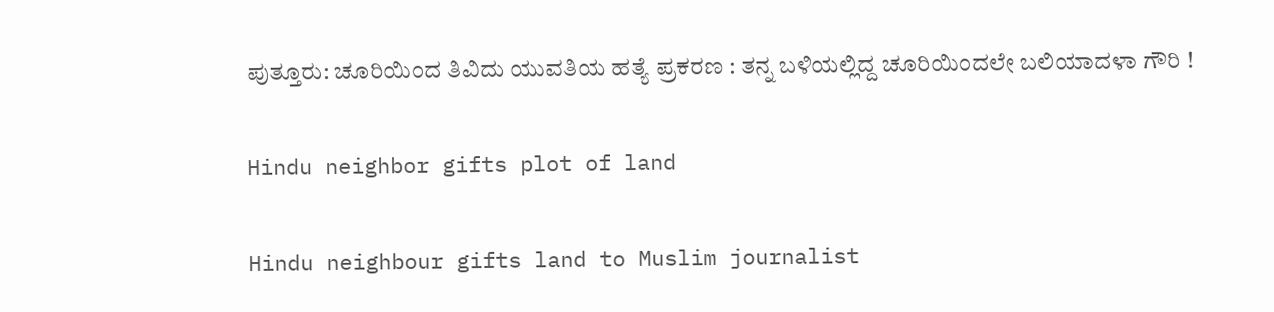ಪುತ್ತೂರು: ಚೂರಿಯಿಂದ ತಿವಿದು ಯುವತಿಯ ಹತ್ಯೆ ಪ್ರಕರಣ : ತನ್ನ ಬಳಿಯಲ್ಲಿದ್ದ ಚೂರಿಯಿಂದಲೇ ಬಲಿಯಾದಳಾ ಗೌರಿ !

Hindu neighbor gifts plot of land

Hindu neighbour gifts land to Muslim journalist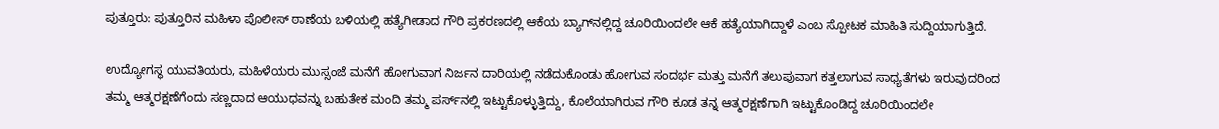ಪುತ್ತೂರು: ಪುತ್ತೂರಿನ ಮಹಿಳಾ ಪೊಲೀಸ್ ಠಾಣೆಯ ಬಳಿಯಲ್ಲಿ ಹತ್ಯೆಗೀಡಾದ ಗೌರಿ ಪ್ರಕರಣದಲ್ಲಿ ಆಕೆಯ ಬ್ಯಾಗ್‌ನಲ್ಲಿದ್ದ ಚೂರಿಯಿಂದಲೇ ಆಕೆ ಹತ್ಯೆಯಾಗಿದ್ದಾಳೆ ಎಂಬ ಸ್ಪೋಟಕ ಮಾಹಿತಿ ಸುದ್ದಿಯಾಗುತ್ತಿದೆ.

ಉದ್ಯೋಗಸ್ಥ ಯುವತಿಯರು, ಮಹಿಳೆಯರು ಮುಸ್ಸಂಜೆ ಮನೆಗೆ ಹೋಗುವಾಗ ನಿರ್ಜನ ದಾರಿಯಲ್ಲಿ ನಡೆದುಕೊಂಡು ಹೋಗುವ ಸಂದರ್ಭ ಮತ್ತು ಮನೆಗೆ ತಲುಪುವಾಗ ಕತ್ತಲಾಗುವ ಸಾಧ್ಯತೆಗಳು ಇರುವುದರಿಂದ ತಮ್ಮ ಆತ್ಮರಕ್ಷಣೆಗೆಂದು ಸಣ್ಣದಾದ ಆಯುಧವನ್ನು ಬಹುತೇಕ ಮಂದಿ ತಮ್ಮ ಪರ್ಸ್‌ನಲ್ಲಿ ಇಟ್ಟುಕೊಳ್ಳುತ್ತಿದ್ದು, ಕೊಲೆಯಾಗಿರುವ ಗೌರಿ ಕೂಡ ತನ್ನ ಆತ್ಮರಕ್ಷಣೆಗಾಗಿ ಇಟ್ಟುಕೊಂಡಿದ್ದ ಚೂರಿಯಿಂದಲೇ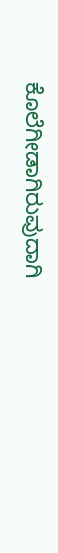ಕೊಲೆಗೀಡಾಗಿರುವುದಾಗಿ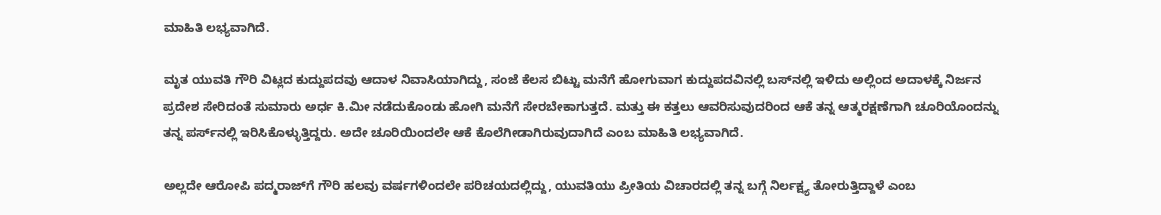ಮಾಹಿತಿ ಲಭ್ಯವಾಗಿದೆ.

ಮೃತ ಯುವತಿ ಗೌರಿ ವಿಟ್ಲದ ಕುದ್ದುಪದವು ಆದಾಳ ನಿವಾಸಿಯಾಗಿದ್ದು, ಸಂಜೆ ಕೆಲಸ ಬಿಟ್ಟು ಮನೆಗೆ ಹೋಗುವಾಗ ಕುದ್ದುಪದವಿನಲ್ಲಿ ಬಸ್‌ನಲ್ಲಿ ಇಳಿದು ಅಲ್ಲಿಂದ ಅದಾಳಕ್ಕೆ ನಿರ್ಜನ ಪ್ರದೇಶ ಸೇರಿದಂತೆ ಸುಮಾರು ಅರ್ಧ ಕಿ.ಮೀ ನಡೆದುಕೊಂಡು ಹೋಗಿ ಮನೆಗೆ ಸೇರಬೇಕಾಗುತ್ತದೆ. ಮತ್ತು ಈ ಕತ್ತಲು ಆವರಿಸುವುದರಿಂದ ಆಕೆ ತನ್ನ ಆತ್ಮರಕ್ಷಣೆಗಾಗಿ ಚೂರಿಯೊಂದನ್ನು ತನ್ನ ಪರ್ಸ್‌ನಲ್ಲಿ ಇರಿಸಿಕೊಳ್ಳುತ್ತಿದ್ದರು. ಅದೇ ಚೂರಿಯಿಂದಲೇ ಆಕೆ ಕೊಲೆಗೀಡಾಗಿರುವುದಾಗಿದೆ ಎಂಬ ಮಾಹಿತಿ ಲಭ್ಯವಾಗಿದೆ.

ಅಲ್ಲದೇ ಆರೋಪಿ ಪದ್ಮರಾಜ್‌ಗೆ ಗೌರಿ ಹಲವು ವರ್ಷಗಳಿಂದಲೇ ಪರಿಚಯದಲ್ಲಿದ್ದು, ಯುವತಿಯು ಪ್ರೀತಿಯ ವಿಚಾರದಲ್ಲಿ ತನ್ನ ಬಗ್ಗೆ ನಿರ್ಲಕ್ಷ್ಯ ತೋರುತ್ತಿದ್ದಾಳೆ ಎಂಬ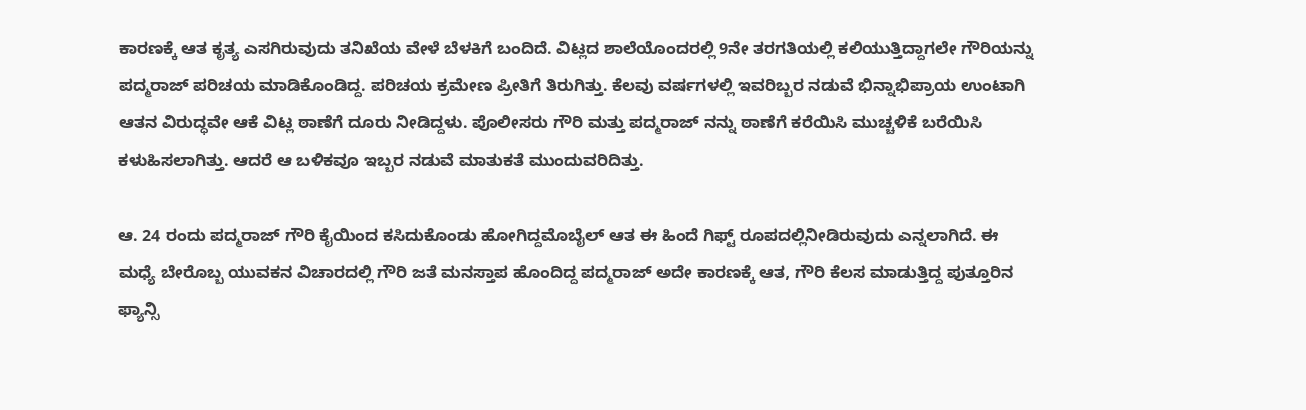ಕಾರಣಕ್ಕೆ ಆತ ಕೃತ್ಯ ಎಸಗಿರುವುದು ತನಿಖೆಯ ವೇಳೆ ಬೆಳಕಿಗೆ ಬಂದಿದೆ. ವಿಟ್ಲದ ಶಾಲೆಯೊಂದರಲ್ಲಿ 9ನೇ ತರಗತಿಯಲ್ಲಿ ಕಲಿಯುತ್ತಿದ್ದಾಗಲೇ ಗೌರಿಯನ್ನು ಪದ್ಮರಾಜ್‌ ಪರಿಚಯ ಮಾಡಿಕೊಂಡಿದ್ದ. ಪರಿಚಯ ಕ್ರಮೇಣ ಪ್ರೀತಿಗೆ ತಿರುಗಿತ್ತು. ಕೆಲವು ವರ್ಷಗಳಲ್ಲಿ ಇವರಿಬ್ಬರ ನಡುವೆ ಭಿನ್ನಾಭಿಪ್ರಾಯ ಉಂಟಾಗಿ ಆತನ ವಿರುದ್ಧವೇ ಆಕೆ ವಿಟ್ಲ ಠಾಣೆಗೆ ದೂರು ನೀಡಿದ್ದಳು. ಪೊಲೀಸರು ಗೌರಿ ಮತ್ತು ಪದ್ಮರಾಜ್ ನನ್ನು ಠಾಣೆಗೆ ಕರೆಯಿಸಿ ಮುಚ್ಚಳಿಕೆ ಬರೆಯಿಸಿ ಕಳುಹಿಸಲಾಗಿತ್ತು. ಆದರೆ ಆ ಬಳಿಕವೂ ಇಬ್ಬರ ನಡುವೆ ಮಾತುಕತೆ ಮುಂದುವರಿದಿತ್ತು.

ಆ. 24 ರಂದು ಪದ್ಮರಾಜ್‌ ಗೌರಿ ಕೈಯಿಂದ ಕಸಿದುಕೊಂಡು ಹೋಗಿದ್ದಮೊಬೈಲ್‌ ಆತ ಈ ಹಿಂದೆ ಗಿಫ್ಟ್ ರೂಪದಲ್ಲಿನೀಡಿರುವುದು ಎನ್ನಲಾಗಿದೆ. ಈ ಮಧ್ಯೆ ಬೇರೊಬ್ಬ ಯುವಕನ ವಿಚಾರದಲ್ಲಿ ಗೌರಿ ಜತೆ ಮನಸ್ತಾಪ ಹೊಂದಿದ್ದ ಪದ್ಮರಾಜ್‌ ಅದೇ ಕಾರಣಕ್ಕೆ ಆತ, ಗೌರಿ ಕೆಲಸ ಮಾಡುತ್ತಿದ್ದ ಪುತ್ತೂರಿನ ಫ್ಯಾನ್ಸಿ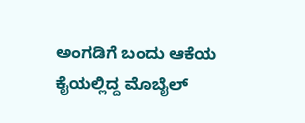ಅಂಗಡಿಗೆ ಬಂದು ಆಕೆಯ ಕೈಯಲ್ಲಿದ್ದ ಮೊಬೈಲ್‌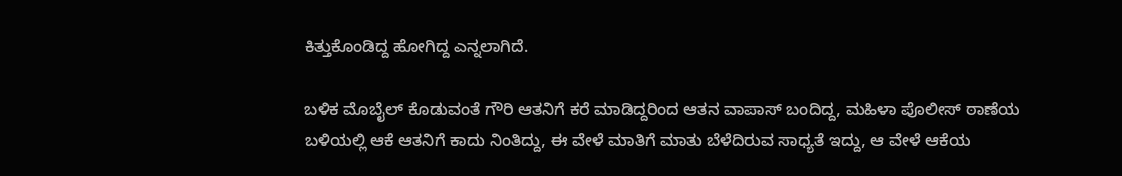ಕಿತ್ತುಕೊಂಡಿದ್ದ ಹೋಗಿದ್ದ ಎನ್ನಲಾಗಿದೆ.

ಬಳಿಕ ಮೊಬೈಲ್ ಕೊಡುವಂತೆ ಗೌರಿ ಆತನಿಗೆ ಕರೆ ಮಾಡಿದ್ದರಿಂದ ಆತನ ವಾಪಾಸ್ ಬಂದಿದ್ದ, ಮಹಿಳಾ ಪೊಲೀಸ್ ಠಾಣೆಯ ಬಳಿಯಲ್ಲಿ ಆಕೆ ಆತನಿಗೆ ಕಾದು ನಿಂತಿದ್ದು, ಈ ವೇಳೆ ಮಾತಿಗೆ ಮಾತು ಬೆಳೆದಿರುವ ಸಾಧ್ಯತೆ ಇದ್ದು, ಆ ವೇಳೆ ಆಕೆಯ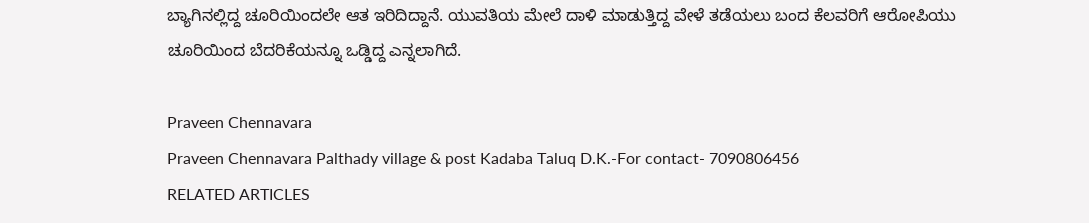ಬ್ಯಾಗಿನಲ್ಲಿದ್ದ ಚೂರಿಯಿಂದಲೇ ಆತ ಇರಿದಿದ್ದಾನೆ. ಯುವತಿಯ ಮೇಲೆ ದಾಳಿ ಮಾಡುತ್ತಿದ್ದ ವೇಳೆ ತಡೆಯಲು ಬಂದ ಕೆಲವರಿಗೆ ಆರೋಪಿಯು ಚೂರಿಯಿಂದ ಬೆದರಿಕೆಯನ್ನೂ ಒಡ್ಡಿದ್ದ ಎನ್ನಲಾಗಿದೆ.

Praveen Chennavara
Praveen Chennavara Palthady village & post Kadaba Taluq D.K.-For contact- 7090806456
RELATED ARTICLES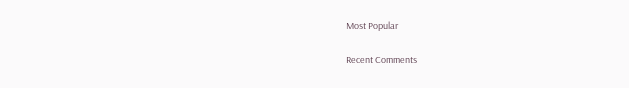Most Popular

Recent Comments